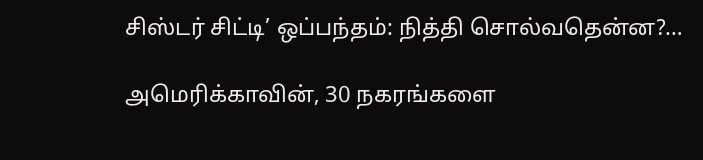சிஸ்டர் சிட்டி’ ஒப்பந்தம்: நித்தி சொல்வதென்ன?…

அமெரிக்காவின், 30 நகரங்களை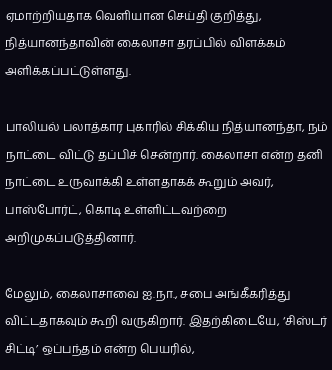ஏமாற்றியதாக வெளியான செய்தி குறித்து, நித்யானந்தாவின் கைலாசா தரப்பில் விளக்கம் அளிக்கப்பட்டுள்ளது.

பாலியல் பலாத்கார புகாரில் சிக்கிய நித்யானந்தா, நம் நாட்டை விட்டு தப்பிச் சென்றார். கைலாசா என்ற தனி நாட்டை உருவாக்கி உள்ளதாகக் கூறும் அவர், பாஸ்போர்ட், கொடி உள்ளிட்டவற்றை அறிமுகப்படுத்தினார்.

மேலும், கைலாசாவை ஐ.நா., சபை அங்கீகரித்து விட்டதாகவும் கூறி வருகிறார். இதற்கிடையே, ‘சிஸ்டர் சிட்டி’ ஒப்பந்தம் என்ற பெயரில்,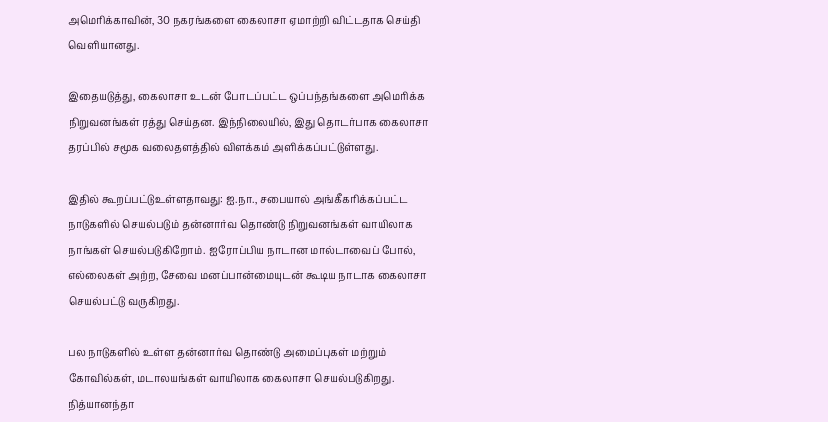அமெரிக்காவின், 30 நகரங்களை கைலாசா ஏமாற்றி விட்டதாக செய்தி வெளியானது.

இதையடுத்து, கைலாசா உடன் போடப்பட்ட ஒப்பந்தங்களை அமெரிக்க நிறுவனங்கள் ரத்து செய்தன. இந்நிலையில், இது தொடர்பாக கைலாசா தரப்பில் சமூக வலைதளத்தில் விளக்கம் அளிக்கப்பட்டுள்ளது.

இதில் கூறப்பட்டுஉள்ளதாவது: ஐ.நா., சபையால் அங்கீகரிக்கப்பட்ட நாடுகளில் செயல்படும் தன்னார்வ தொண்டு நிறுவனங்கள் வாயிலாக நாங்கள் செயல்படுகிறோம். ஐரோப்பிய நாடான மால்டாவைப் போல், எல்லைகள் அற்ற, சேவை மனப்பான்மையுடன் கூடிய நாடாக கைலாசா செயல்பட்டு வருகிறது.

பல நாடுகளில் உள்ள தன்னார்வ தொண்டு அமைப்புகள் மற்றும் கோவில்கள், மடாலயங்கள் வாயிலாக கைலாசா செயல்படுகிறது. நித்யானந்தா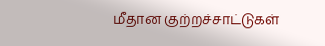மீதான குற்றச்சாட்டுகள்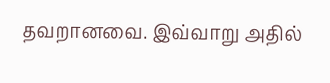தவறானவை. இவ்வாறு அதில்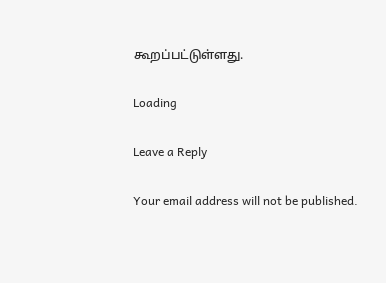கூறப்பட்டுள்ளது.

Loading

Leave a Reply

Your email address will not be published.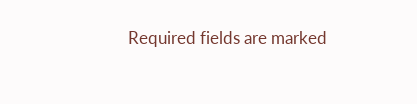Required fields are marked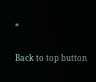*

Back to top button